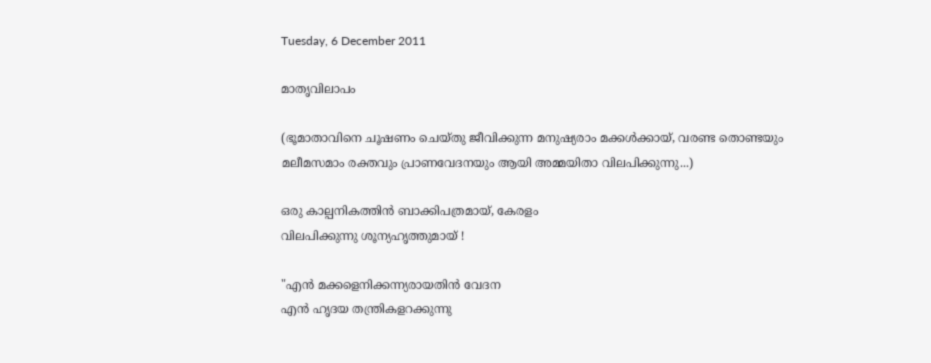Tuesday, 6 December 2011

മാതൃവിലാപം

(ഭൂമാതാവിനെ ചൂഷണം ചെയ്തു ജീവിക്കുന്ന മനുഷ്യരാം മക്കള്‍ക്കായ്‌, വരണ്ട തൊണ്ടയും മലീമസമാം രക്തവും പ്രാണവേദനയും ആയി അമ്മയിതാ വിലപിക്കുന്നു...)

ഒരു കാല്പനികത്തിന്‍ ബാക്കിപത്രമായ്, കേരളം
വിലപിക്കുന്നു ശൂന്യഹൃത്തുമായ് !

"എന്‍ മക്കളെനിക്കന്ന്യരായതിന്‍ വേദന
എന്‍ ഹൃദയ തന്ത്രികളറക്കുന്നു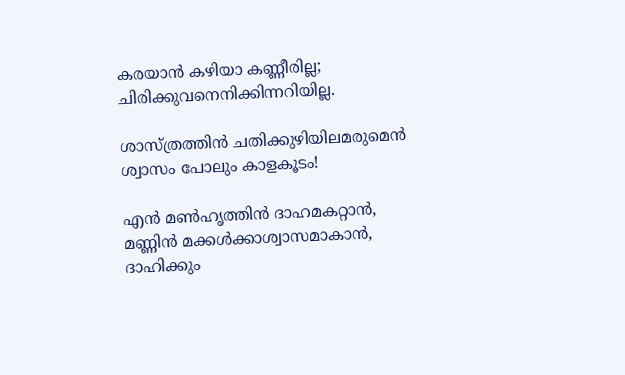കരയാന്‍ കഴിയാ കണ്ണീരില്ല;
ചിരിക്കുവനെനിക്കിന്നറിയില്ല.

ശാസ്ത്രത്തിന്‍ ചതിക്കുഴിയിലമരുമെന്‍
ശ്വാസം പോലും കാളകൂടം!

എന്‍ മണ്‍ഹൃത്തിന്‍ ദാഹമകറ്റാന്‍,
മണ്ണിന്‍ മക്കള്‍ക്കാശ്വാസമാകാന്‍,
ദാഹിക്കും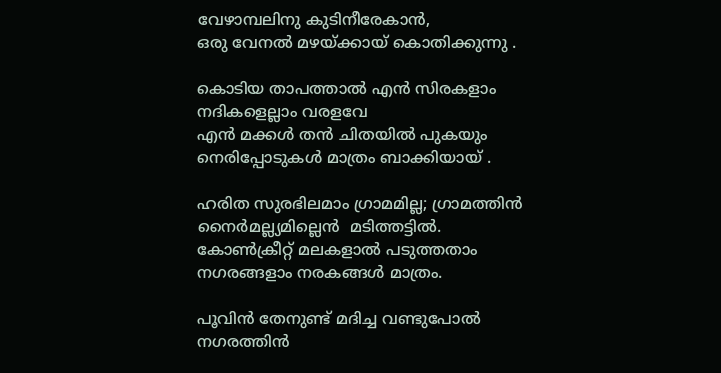വേഴാമ്പലിനു കുടിനീരേകാന്‍,
ഒരു വേനല്‍ മഴയ്ക്കായ്‌ കൊതിക്കുന്നു .

കൊടിയ താപത്താല്‍ എന്‍ സിരകളാം
നദികളെല്ലാം വരളവേ
എന്‍ മക്കള്‍ തന്‍ ചിതയില്‍ പുകയും
നെരിപ്പോടുകള്‍ മാത്രം ബാക്കിയായ് .

ഹരിത സുരഭിലമാം ഗ്രാമമില്ല; ഗ്രാമത്തിന്‍
നൈര്‍മല്ല്യമില്ലെന്‍  മടിത്തട്ടില്‍.
കോണ്‍ക്രീറ്റ് മലകളാല്‍ പടുത്തതാം
നഗരങ്ങളാം നരകങ്ങള്‍ മാത്രം.

പൂവിന്‍ തേനുണ്ട്‌ മദിച്ച വണ്ടുപോല്‍
നഗരത്തിന്‍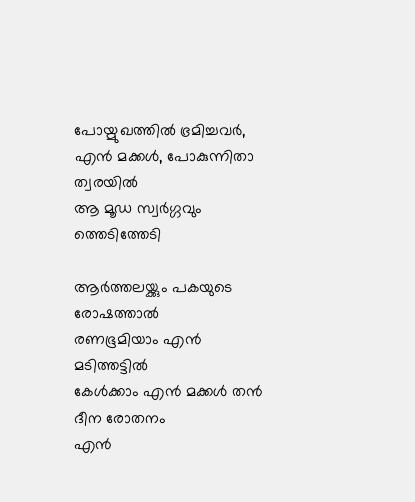പോയ്മുഖത്തില്‍ ഭ്രമിച്ചവര്‍,
എന്‍ മക്കള്‍, പോകുന്നിതാ ത്വരയില്‍
ആ മൂഡ സ്വര്‍ഗ്ഗവും ത്തെടിത്തേടി

ആര്‍ത്തലയ്ക്കും പകയുടെ രോഷത്താല്‍
രണഭൂമിയാം എന്‍ മടിത്തട്ടില്‍
കേള്‍ക്കാം എന്‍ മക്കള്‍ തന്‍  ദീന രോതനം
എന്‍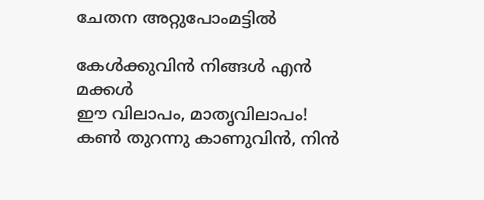ചേതന അറ്റുപോംമട്ടില്‍

കേള്‍ക്കുവിന്‍ നിങ്ങള്‍ എന്‍ മക്കള്‍
ഈ വിലാപം, മാതൃവിലാപം!
കണ്‍ തുറന്നു കാണുവിന്‍, നിന്‍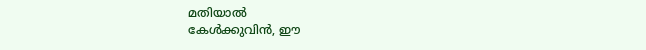മതിയാല്‍
കേള്‍ക്കുവിന്‍, ഈ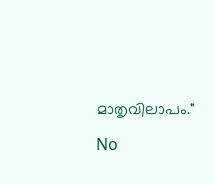മാതൃവിലാപം."

No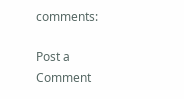comments:

Post a Comment